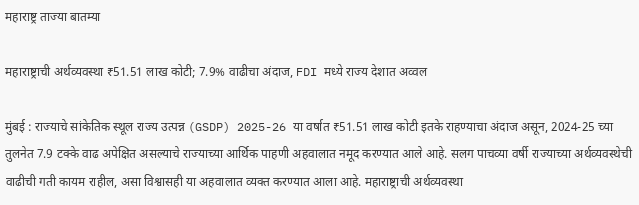महाराष्ट्र ताज्या बातम्या

महाराष्ट्राची अर्थव्यवस्था ₹51.51 लाख कोटी; 7.9% वाढीचा अंदाज, FDI मध्ये राज्य देशात अव्वल

मुंबई : राज्याचे सांकेतिक स्थूल राज्य उत्पन्न (GSDP) 2025-26 या वर्षात ₹51.51 लाख कोटी इतके राहण्याचा अंदाज असून, 2024-25 च्या तुलनेत 7.9 टक्के वाढ अपेक्षित असल्याचे राज्याच्या आर्थिक पाहणी अहवालात नमूद करण्यात आले आहे. सलग पाचव्या वर्षी राज्याच्या अर्थव्यवस्थेची वाढीची गती कायम राहील, असा विश्वासही या अहवालात व्यक्त करण्यात आला आहे. महाराष्ट्राची अर्थव्यवस्था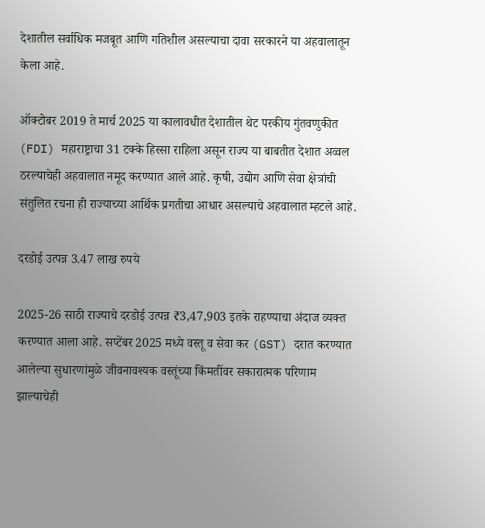देशातील सर्वाधिक मजबूत आणि गतिशील असल्याचा दावा सरकारने या अहवालातून केला आहे.

ऑक्टोबर 2019 ते मार्च 2025 या कालावधीत देशातील थेट परकीय गुंतवणुकीत (FDI) महाराष्ट्राचा 31 टक्के हिस्सा राहिला असून राज्य या बाबतीत देशात अव्वल ठरल्याचेही अहवालात नमूद करण्यात आले आहे. कृषी, उद्योग आणि सेवा क्षेत्रांची संतुलित रचना ही राज्याच्या आर्थिक प्रगतीचा आधार असल्याचे अहवालात म्हटले आहे.

दरडोई उत्पन्न 3.47 लाख रुपये

2025-26 साठी राज्याचे दरडोई उत्पन्न ₹3,47,903 इतके राहण्याचा अंदाज व्यक्त करण्यात आला आहे. सप्टेंबर 2025 मध्ये वस्तू व सेवा कर (GST) दरात करण्यात आलेल्या सुधारणांमुळे जीवनावश्यक वस्तूंच्या किंमतींवर सकारात्मक परिणाम झाल्याचेही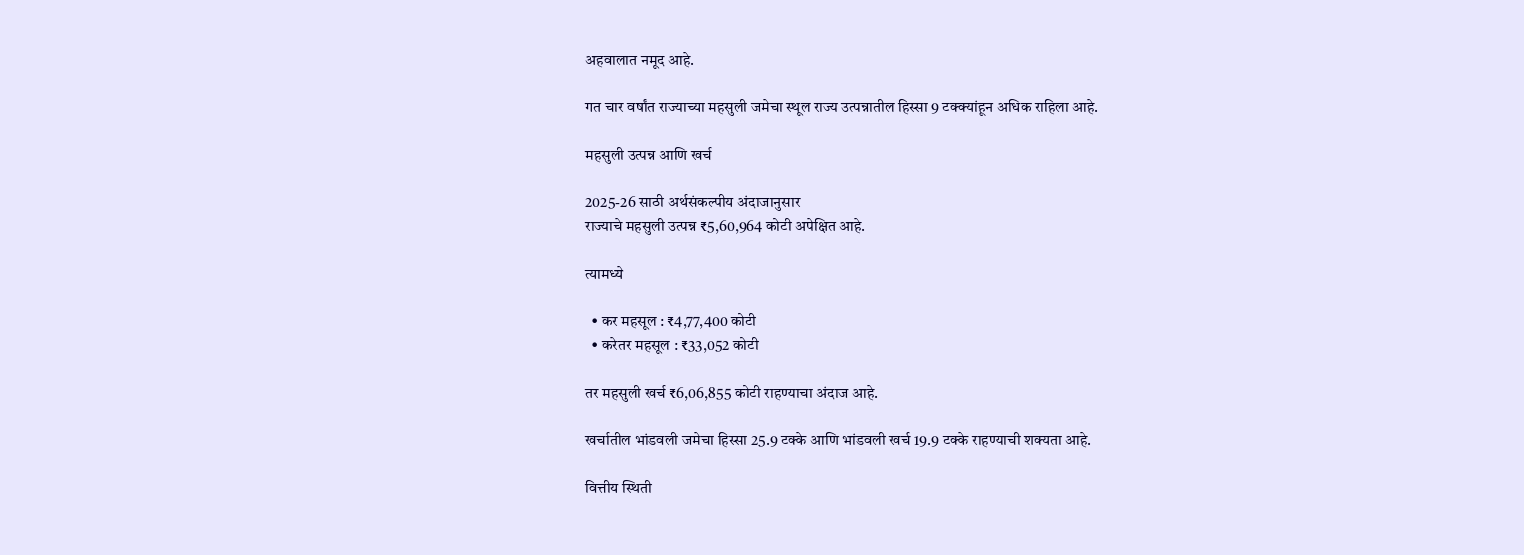अहवालात नमूद आहे.

गत चार वर्षांत राज्याच्या महसुली जमेचा स्थूल राज्य उत्पन्नातील हिस्सा 9 टक्क्यांहून अधिक राहिला आहे.

महसुली उत्पन्न आणि खर्च

2025-26 साठी अर्थसंकल्पीय अंदाजानुसार
राज्याचे महसुली उत्पन्न ₹5,60,964 कोटी अपेक्षित आहे.

त्यामध्ये

  • कर महसूल : ₹4,77,400 कोटी
  • करेतर महसूल : ₹33,052 कोटी

तर महसुली खर्च ₹6,06,855 कोटी राहण्याचा अंदाज आहे.

खर्चातील भांडवली जमेचा हिस्सा 25.9 टक्के आणि भांडवली खर्च 19.9 टक्के राहण्याची शक्यता आहे.

वित्तीय स्थिती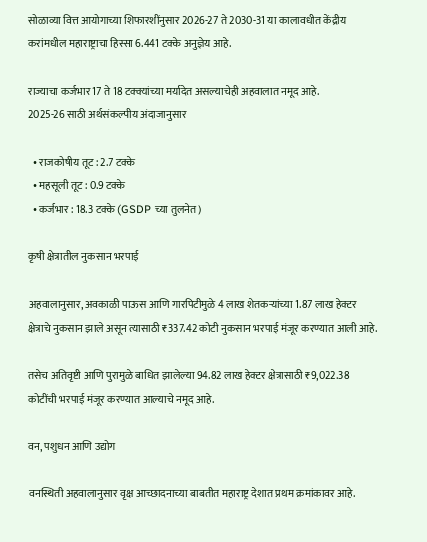सोळाव्या वित्त आयोगाच्या शिफारशींनुसार 2026-27 ते 2030-31 या कालावधीत केंद्रीय करांमधील महाराष्ट्राचा हिस्सा 6.441 टक्के अनुज्ञेय आहे.

राज्याचा कर्जभार 17 ते 18 टक्क्यांच्या मर्यादेत असल्याचेही अहवालात नमूद आहे.
2025-26 साठी अर्थसंकल्पीय अंदाजानुसार

  • राजकोषीय तूट : 2.7 टक्के
  • महसूली तूट : 0.9 टक्के
  • कर्जभार : 18.3 टक्के (GSDP च्या तुलनेत)

कृषी क्षेत्रातील नुकसान भरपाई

अहवालानुसार, अवकाळी पाऊस आणि गारपिटीमुळे 4 लाख शेतकऱ्यांच्या 1.87 लाख हेक्टर क्षेत्राचे नुकसान झाले असून त्यासाठी ₹337.42 कोटी नुकसान भरपाई मंजूर करण्यात आली आहे.

तसेच अतिवृष्टी आणि पुरामुळे बाधित झालेल्या 94.82 लाख हेक्टर क्षेत्रासाठी ₹9,022.38 कोटींची भरपाई मंजूर करण्यात आल्याचे नमूद आहे.

वन, पशुधन आणि उद्योग

वनस्थिती अहवालानुसार वृक्ष आच्छादनाच्या बाबतीत महाराष्ट्र देशात प्रथम क्रमांकावर आहे.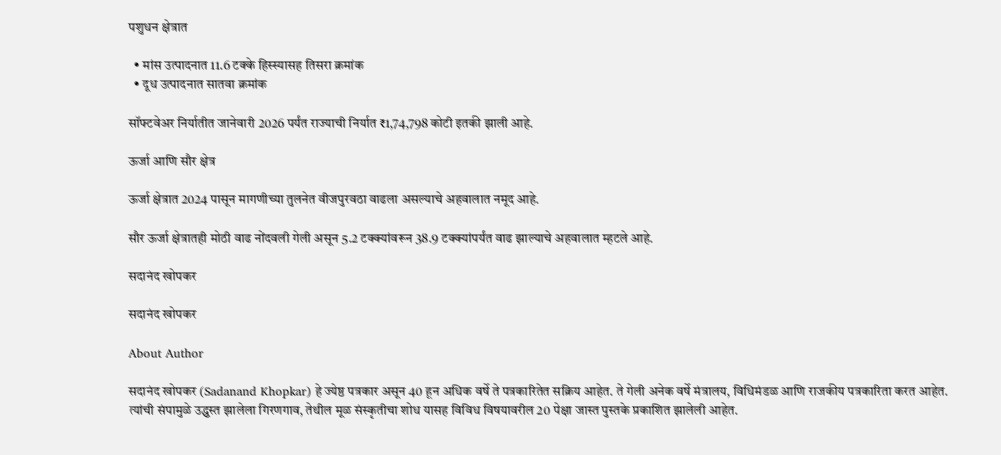पशुधन क्षेत्रात

  • मांस उत्पादनात 11.6 टक्के हिस्स्यासह तिसरा क्रमांक
  • दूध उत्पादनात सातवा क्रमांक

सॉफ्टवेअर निर्यातीत जानेवारी 2026 पर्यंत राज्याची निर्यात ₹1,74,798 कोटी इतकी झाली आहे.

ऊर्जा आणि सौर क्षेत्र

ऊर्जा क्षेत्रात 2024 पासून मागणीच्या तुलनेत वीजपुरवठा वाढला असल्याचे अहवालात नमूद आहे.

सौर ऊर्जा क्षेत्रातही मोठी वाढ नोंदवली गेली असून 5.2 टक्क्यांवरून 38.9 टक्क्यांपर्यंत वाढ झाल्याचे अहवालात म्हटले आहे.

सदानंद खोपकर

सदानंद खोपकर

About Author

सदानंद खोपकर (Sadanand Khopkar) हे ज्येष्ठ पत्रकार असून 40 हून अधिक वर्षे ते पत्रकारितेत सक्रिय आहेत. ते गेली अनेक वर्षे मंत्रालय, विधिमंडळ आणि राजकीय पत्रकारिता करत आहेत. त्यांची संपामुळे उद्ध्वस्त झालेला गिरणगाव, तेथील मूळ संस्कृतीचा शोध यासह विविध विषयावरील 20 पेक्षा जास्त पुस्तके प्रकाशित झालेली आहेत.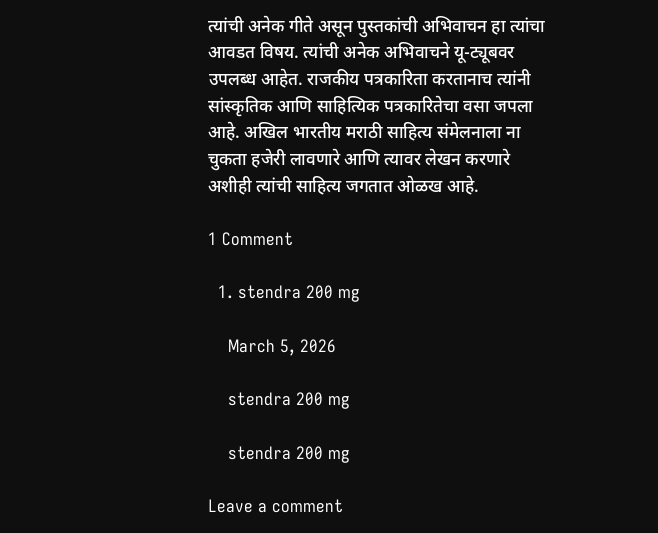त्यांची अनेक गीते असून पुस्तकांची अभिवाचन हा त्यांचा आवडत विषय. त्यांची अनेक अभिवाचने यू-ट्यूबवर उपलब्ध आहेत. राजकीय पत्रकारिता करतानाच त्यांनी सांस्कृतिक आणि साहित्यिक पत्रकारितेचा वसा जपला आहे. अखिल भारतीय मराठी साहित्य संमेलनाला ना चुकता हजेरी लावणारे आणि त्यावर लेखन करणारे अशीही त्यांची साहित्य जगतात ओळख आहे.

1 Comment

  1. stendra 200 mg

    March 5, 2026

    stendra 200 mg

    stendra 200 mg

Leave a comment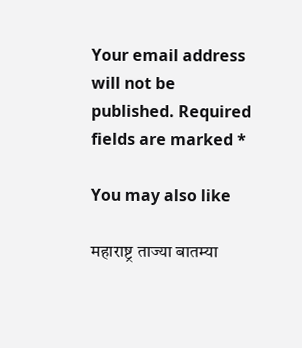Your email address will not be published. Required fields are marked *

You may also like

महाराष्ट्र ताज्या बातम्या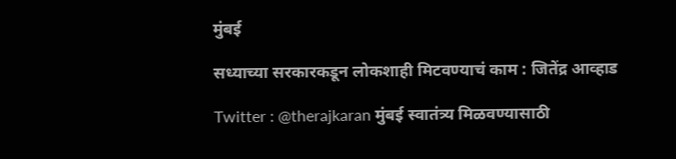मुंबई

सध्याच्या सरकारकडून लोकशाही मिटवण्याचं काम : जितेंद्र आव्हाड

Twitter : @therajkaran मुंबई स्वातंत्र्य मिळवण्यासाठी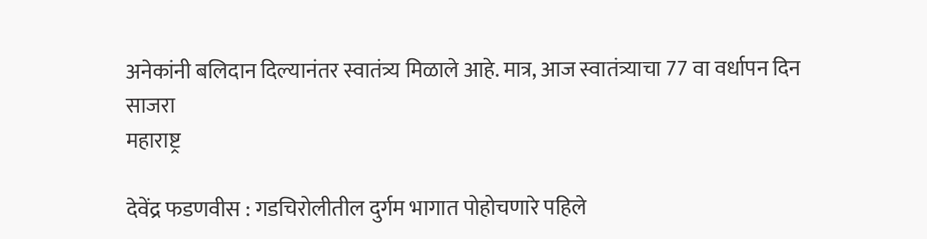अनेकांनी बलिदान दिल्यानंतर स्वातंत्र्य मिळाले आहे. मात्र, आज स्वातंत्र्याचा 77 वा वर्धापन दिन साजरा
महाराष्ट्र

देवेंद्र फडणवीस : गडचिरोलीतील दुर्गम भागात पोहोचणारे पहिले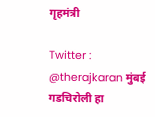गृहमंत्री

Twitter : @therajkaran मुंबई गडचिरोली हा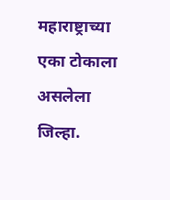महाराष्ट्राच्या एका टोकाला असलेला जिल्हा.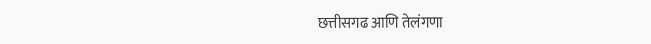छत्तीसगढ आणि तेलंगणा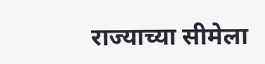राज्याच्या सीमेला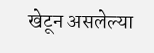खेटून असलेल्या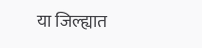या जिल्ह्यात